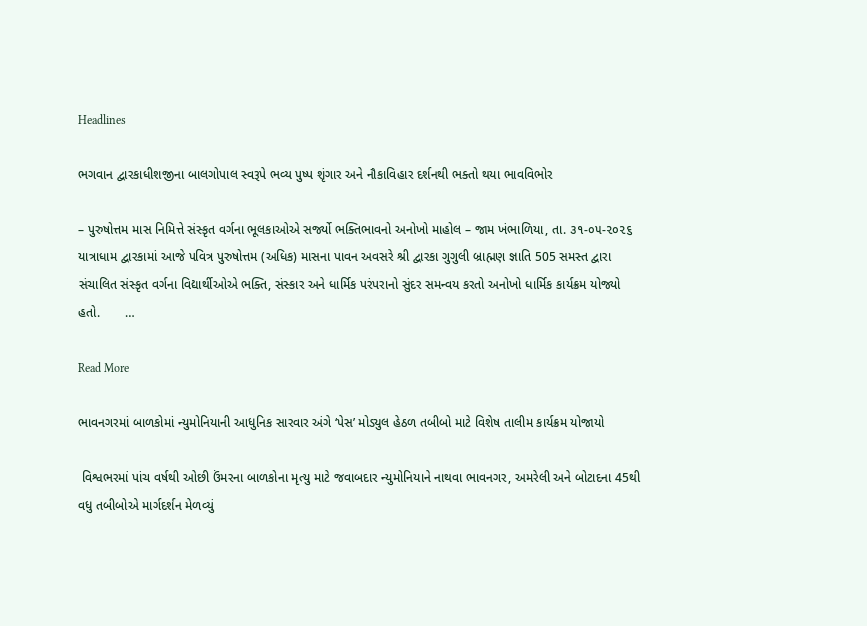Headlines

ભગવાન દ્વારકાધીશજીના બાલગોપાલ સ્વરૂપે ભવ્ય પુષ્પ શૃંગાર અને નૌકાવિહાર દર્શનથી ભક્તો થયા ભાવવિભોર

– પુરુષોત્તમ માસ નિમિત્તે સંસ્કૃત વર્ગના ભૂલકાઓએ સર્જ્યો ભક્તિભાવનો અનોખો માહોલ – જામ ખંભાળિયા, તા. ૩૧-૦૫-૨૦૨૬     યાત્રાધામ દ્વારકામાં આજે પવિત્ર પુરુષોત્તમ (અધિક) માસના પાવન અવસરે શ્રી દ્વારકા ગુગુલી બ્રાહ્મણ જ્ઞાતિ 505 સમસ્ત દ્વારા સંચાલિત સંસ્કૃત વર્ગના વિદ્યાર્થીઓએ ભક્તિ, સંસ્કાર અને ધાર્મિક પરંપરાનો સુંદર સમન્વય કરતો અનોખો ધાર્મિક કાર્યક્રમ યોજ્યો હતો.       …

Read More

ભાવનગરમાં બાળકોમાં ન્યુમોનિયાની આધુનિક સારવાર અંગે ‘પેસ’ મોડ્યુલ હેઠળ તબીબો માટે વિશેષ તાલીમ કાર્યક્રમ યોજાયો

 વિશ્વભરમાં પાંચ વર્ષથી ઓછી ઉંમરના બાળકોના મૃત્યુ માટે જવાબદાર ન્યુમોનિયાને નાથવા ભાવનગર, અમરેલી અને બોટાદના 45થી વધુ તબીબોએ માર્ગદર્શન મેળવ્યું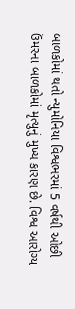બાળકોમાં થતો ન્યુમોનિયા વિશ્વભરમાં 5 વર્ષથી ઓછી ઉંમરના બાળકોમાં મૃત્યુનું મુખ્ય કારણ છે. વિશ્વ આરોગ્ય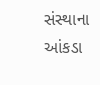સંસ્થાના આંકડા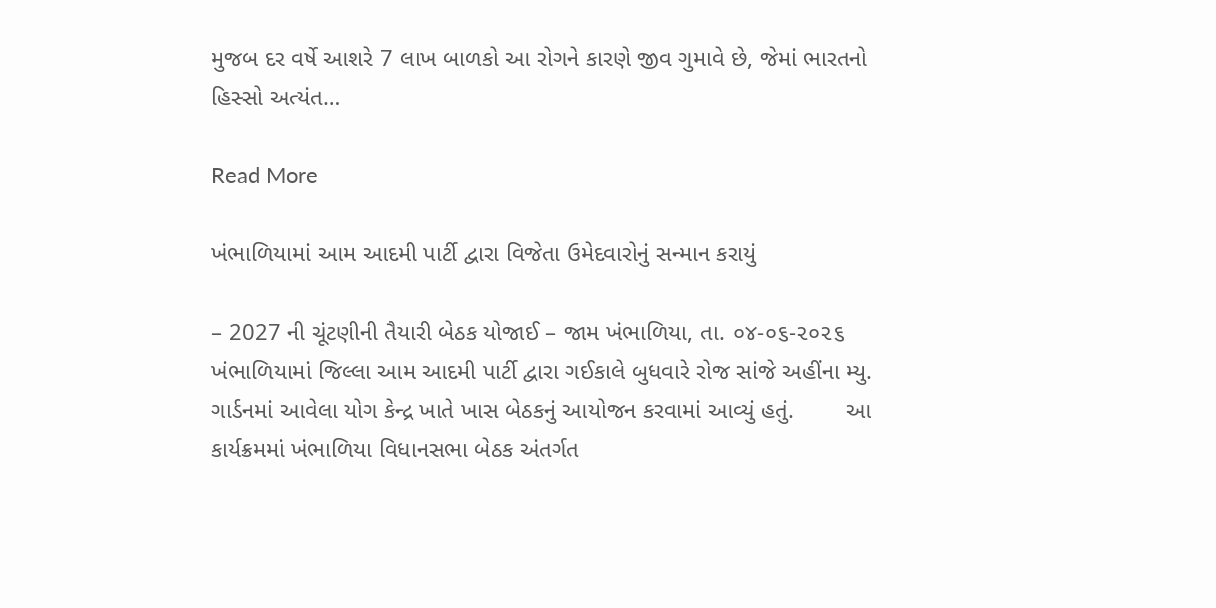મુજબ દર વર્ષે આશરે 7 લાખ બાળકો આ રોગને કારણે જીવ ગુમાવે છે, જેમાં ભારતનો હિસ્સો અત્યંત…

Read More

ખંભાળિયામાં આમ આદમી પાર્ટી દ્વારા વિજેતા ઉમેદવારોનું સન્માન કરાયું

– 2027 ની ચૂંટણીની તૈયારી બેઠક યોજાઈ – જામ ખંભાળિયા, તા. ૦૪-૦૬-૨૦૨૬       ખંભાળિયામાં જિલ્લા આમ આદમી પાર્ટી દ્વારા ગઈકાલે બુધવારે રોજ સાંજે અહીંના મ્યુ. ગાર્ડનમાં આવેલા યોગ કેન્દ્ર ખાતે ખાસ બેઠકનું આયોજન કરવામાં આવ્યું હતું.        આ કાર્યક્રમમાં ખંભાળિયા વિધાનસભા બેઠક અંતર્ગત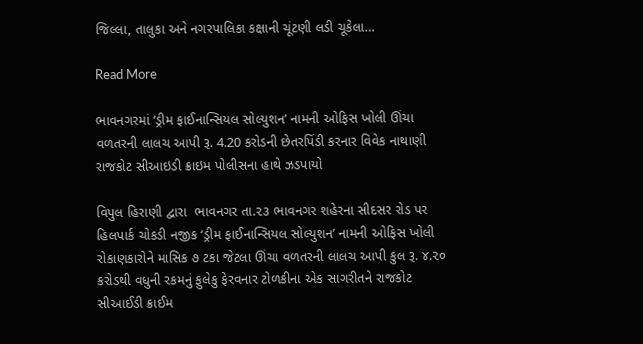જિલ્લા, તાલુકા અને નગરપાલિકા કક્ષાની ચૂંટણી લડી ચૂકેલા…

Read More

ભાવનગરમાં ‘ડ્રીમ ફાઈનાન્સિયલ સોલ્યુશન’ નામની ઓફિસ ખોલી ઊંચા વળતરની લાલચ આપી રૂ. 4.20 કરોડની છેતરપિંડી કરનાર વિવેક નાથાણી રાજકોટ સીઆઇડી ક્રાઇમ પોલીસના હાથે ઝડપાયો

વિપુલ હિરાણી દ્વારા  ભાવનગર તા.૨૩ ભાવનગર શહેરના સીદસર રોડ પર હિલપાર્ક ચોકડી નજીક ‘ડ્રીમ ફાઈનાન્સિયલ સોલ્યુશન’ નામની ઓફિસ ખોલી રોકાણકારોને માસિક ૭ ટકા જેટલા ઊંચા વળતરની લાલચ આપી કુલ રૂ. ૪.૨૦ કરોડથી વધુની રકમનું ફુલેકુ ફેરવનાર ટોળકીના એક સાગરીતને રાજકોટ સીઆઈડી ક્રાઈમ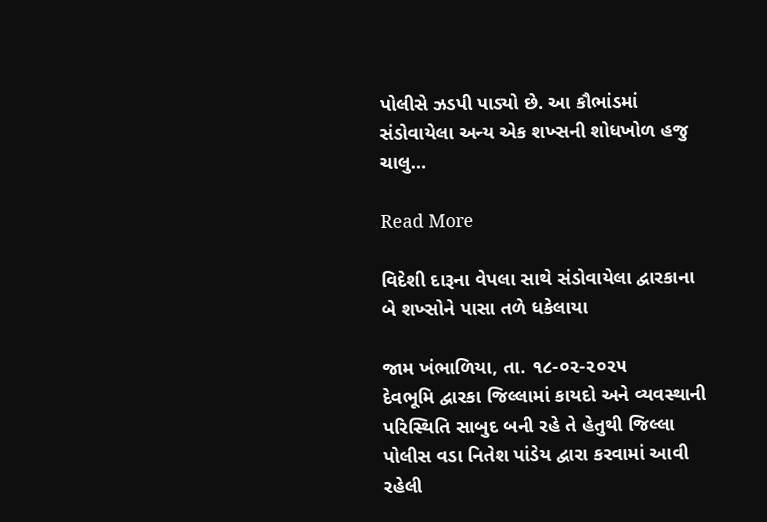પોલીસે ઝડપી પાડ્યો છે. આ કૌભાંડમાં સંડોવાયેલા અન્ય એક શખ્સની શોધખોળ હજુ ચાલુ…

Read More

વિદેશી દારૂના વેપલા સાથે સંડોવાયેલા દ્વારકાના બે શખ્સોને પાસા તળે ધકેલાયા

જામ ખંભાળિયા, તા. ૧૮-૦૨-૨૦૨૫        દેવભૂમિ દ્વારકા જિલ્લામાં કાયદો અને વ્યવસ્થાની પરિસ્થિતિ સાબુદ બની રહે તે હેતુથી જિલ્લા પોલીસ વડા નિતેશ પાંડેય દ્વારા કરવામાં આવી રહેલી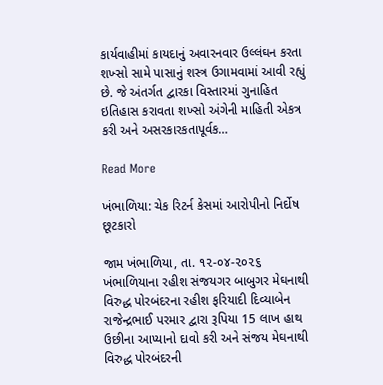કાર્યવાહીમાં કાયદાનું અવારનવાર ઉલ્લંઘન કરતા શખ્સો સામે પાસાનું શસ્ત્ર ઉગામવામાં આવી રહ્યું છે. જે અંતર્ગત દ્વારકા વિસ્તારમાં ગુનાહિત ઇતિહાસ કરાવતા શખ્સો અંગેની માહિતી એકત્ર કરી અને અસરકારકતાપૂર્વક…

Read More

ખંભાળિયા: ચેક રિટર્ન કેસમાં આરોપીનો નિર્દોષ છૂટકારો

જામ ખંભાળિયા, તા. ૧૨-૦૪-૨૦૨૬ ખંભાળિયાના રહીશ સંજયગર બાબુગર મેઘનાથી વિરુદ્ધ પોરબંદરના રહીશ ફરિયાદી દિવ્યાબેન રાજેન્દ્રભાઈ પરમાર દ્વારા રૂપિયા 15 લાખ હાથ ઉછીના આપ્યાનો દાવો કરી અને સંજય મેઘનાથી વિરુદ્ધ પોરબંદરની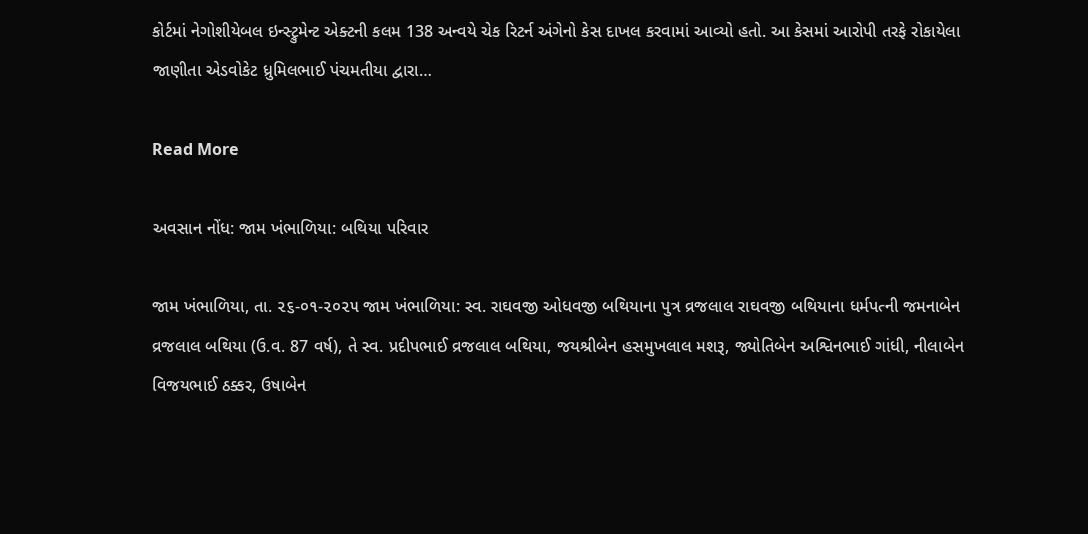કોર્ટમાં નેગોશીયેબલ ઇન્સ્ટ્રુમેન્ટ એક્ટની કલમ 138 અન્વયે ચેક રિટર્ન અંગેનો કેસ દાખલ કરવામાં આવ્યો હતો. આ કેસમાં આરોપી તરફે રોકાયેલા જાણીતા એડવોકેટ ધ્રુમિલભાઈ પંચમતીયા દ્વારા…

Read More

અવસાન નોંધ: જામ ખંભાળિયા: બથિયા પરિવાર

જામ ખંભાળિયા, તા. ૨૬-૦૧-૨૦૨૫ જામ ખંભાળિયા: સ્વ. રાઘવજી ઓધવજી બથિયાના પુત્ર વ્રજલાલ રાઘવજી બથિયાના ધર્મપત્ની જમનાબેન વ્રજલાલ બથિયા (ઉ.વ. 87 વર્ષ), તે સ્વ. પ્રદીપભાઈ વ્રજલાલ બથિયા, જયશ્રીબેન હસમુખલાલ મશરૂ, જ્યોતિબેન અશ્વિનભાઈ ગાંધી, નીલાબેન વિજયભાઈ ઠક્કર, ઉષાબેન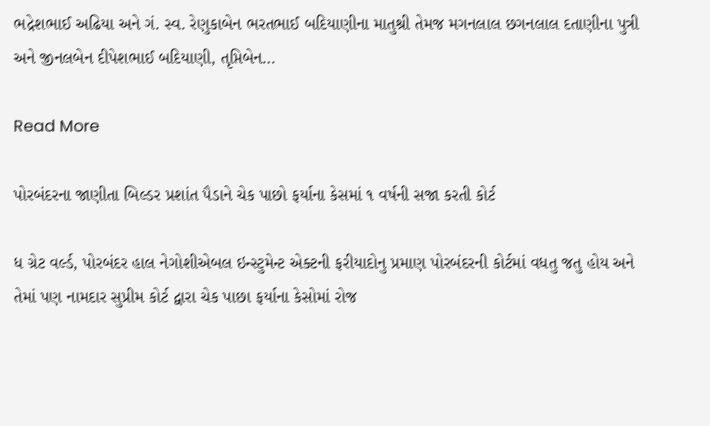ભદ્રેશભાઈ અઢિયા અને ગં. સ્વ. રેણુકાબેન ભરતભાઈ બદિયાણીના માતુશ્રી તેમજ મગનલાલ છગનલાલ દતાણીના પુત્રી અને જીનલબેન દીપેશભાઈ બદિયાણી, તૃપ્તિબેન…

Read More

પોરબંદરના જાણીતા બિલ્ડર પ્રશાંત પૈડાને ચેક પાછો ફર્યાના કેસમાં ૧ વર્ષની સજા કરતી કોર્ટ

ધ ગ્રેટ વર્લ્ડ, પોરબંદર હાલ નેગોશીએબલ ઇન્સ્ટુમેન્ટ એક્ટની ફરીયાદોનુ પ્રમાણ પોરબંદરની કોર્ટમાં વધતુ જતુ હોય અને તેમાં પણ નામદાર સુપ્રીમ કોર્ટ દ્વારા ચેક પાછા ફર્યાના કેસોમાં રોજ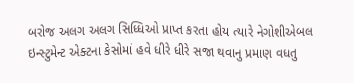બરોજ અલગ અલગ સિધ્ધિઓ પ્રાપ્ત કરતા હોય ત્યારે નેગોશીએબલ ઇન્સ્ટુમેન્ટ એક્ટના કેસોમાં હવે ધીરે ધીરે સજા થવાનુ પ્રમાણ વધતુ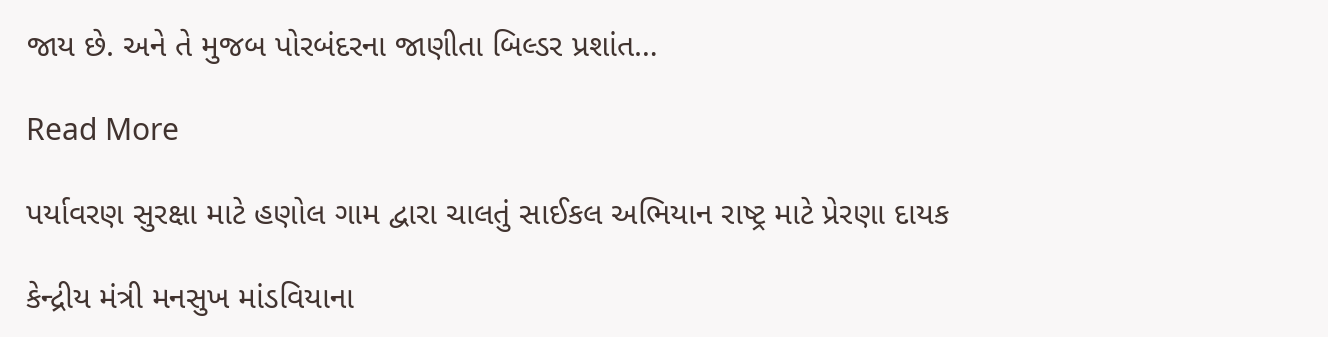જાય છે. અને તે મુજબ પોરબંદરના જાણીતા બિલ્ડર પ્રશાંત…

Read More

પર્યાવરણ સુરક્ષા માટે હણોલ ગામ દ્વારા ચાલતું સાઈકલ અભિયાન રાષ્ટ્ર માટે પ્રેરણા દાયક

કેન્દ્રીય મંત્રી મનસુખ માંડવિયાના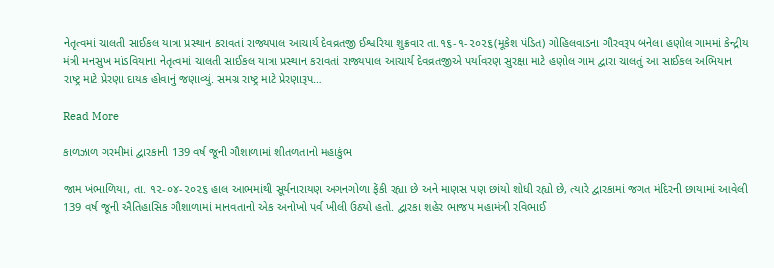નેતૃત્વમાં ચાલતી સાઈકલ યાત્રા પ્રસ્થાન કરાવતાં રાજ્યપાલ આચાર્ય દેવવ્રતજી ઈશ્વરિયા શુક્રવાર તા.૧૬-૧-૨૦૨૬(મૂકેશ પંડિત) ગોહિલવાડના ગૌરવરૂપ બનેલા હણોલ ગામમાં કેન્દ્રીય મંત્રી મનસુખ માંડવિયાના નેતૃત્વમાં ચાલતી સાઈકલ યાત્રા પ્રસ્થાન કરાવતાં રાજ્યપાલ આચાર્ય દેવવ્રતજીએ પર્યાવરણ સુરક્ષા માટે હણોલ ગામ દ્વારા ચાલતું આ સાઈકલ અભિયાન રાષ્ટ્ર માટે પ્રેરણા દાયક હોવાનું જણાવ્યું. સમગ્ર રાષ્ટ્ર માટે પ્રેરણારૂપ…

Read More

કાળઝાળ ગરમીમાં દ્વારકાની 139 વર્ષ જૂની ગૌશાળામાં શીતળતાનો મહાકુંભ

જામ ખંભાળિયા, તા. ૧૨-૦૪-૨૦૨૬ હાલ આભમાંથી સૂર્યનારાયણ અગનગોળા ફેંકી રહ્યા છે અને માણસ પણ છાંયો શોધી રહ્યો છે, ત્યારે દ્વારકામાં જગત મંદિરની છાયામાં આવેલી 139 વર્ષ જૂની ઐતિહાસિક ગૌશાળામાં માનવતાનો એક અનોખો પર્વ ખીલી ઉઠ્યો હતો. દ્વારકા શહેર ભાજપ મહામંત્રી રવિભાઈ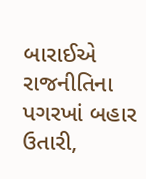બારાઈએ રાજનીતિના પગરખાં બહાર ઉતારી,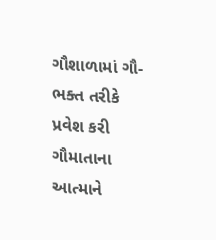ગૌશાળામાં ગૌ-ભક્ત તરીકે પ્રવેશ કરી ગૌમાતાના આત્માને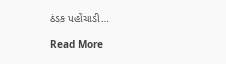ઠંડક પહોંચાડી…

Read More